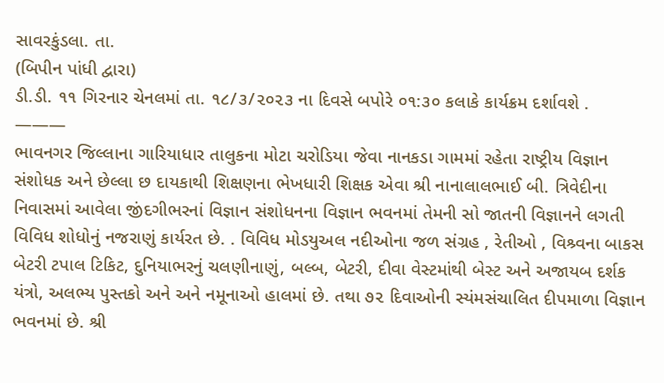સાવરકુંડલા. તા.
(બિપીન પાંધી દ્વારા)
ડી.ડી. ૧૧ ગિરનાર ચેનલમાં તા. ૧૮/૩/૨૦૨૩ ના દિવસે બપોરે ૦૧:૩૦ કલાકે કાર્યક્રમ દર્શાવશે .
———
ભાવનગર જિલ્લાના ગારિયાધાર તાલુકના મોટા ચરોડિયા જેવા નાનકડા ગામમાં રહેતા રાષ્ટ્રીય વિજ્ઞાન સંશોધક અને છેલ્લા છ દાયકાથી શિક્ષણના ભેખધારી શિક્ષક એવા શ્રી નાનાલાલભાઈ બી. ત્રિવેદીના નિવાસમાં આવેલા જીંદગીભરનાં વિજ્ઞાન સંશોધનના વિજ્ઞાન ભવનમાં તેમની સો જાતની વિજ્ઞાનને લગતી વિવિધ શોધોનું નજરાણું કાર્યરત છે. . વિવિધ મોડયુઅલ નદીઓના જળ સંગ્રહ , રેતીઓ , વિશ્ર્વના બાકસ બેટરી ટપાલ ટિકિટ, દુનિયાભરનું ચલણીનાણું, બલ્બ, બેટરી, દીવા વેસ્ટમાંથી બેસ્ટ અને અજાયબ દર્શક યંત્રો, અલભ્ય પુસ્તકો અને અને નમૂનાઓ હાલમાં છે. તથા ૭૨ દિવાઓની સ્યંમસંચાલિત દીપમાળા વિજ્ઞાન ભવનમાં છે. શ્રી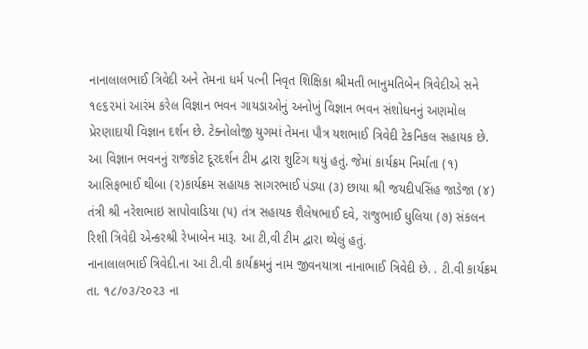નાનાલાલભાઈ ત્રિવેદી અને તેમના ધર્મ પત્ની નિવૃત શિક્ષિકા શ્રીમતી ભાનુમતિબેન ત્રિવેદીએ સને ૧૯૬૨માં આરંમ કરેલ વિજ્ઞાન ભવન ગાયડાઓનું અનોખું વિજ્ઞાન ભવન સંશોધનનું અણમોલ પ્રેરણાદાયી વિજ્ઞાન દર્શન છે. ટેક્નોલોજી યુગમાં તેમના પૌત્ર યશભાઈ ત્રિવેદી ટેકનિકલ સહાયક છે.
આ વિજ્ઞાન ભવનનું રાજકોટ દૂરદર્શન ટીમ દ્વારા શુટિંગ થયું હતું. જેમાં કાર્યક્રમ નિર્માતા (૧) આસિફભાઈ થીબા (૨)કાર્યક્રમ સહાયક સાગરભાઈ પંડ્યા (૩) છાયા શ્રી જયદીપસિંહ જાડેજા (૪) તંત્રી શ્રી નરેશભાઇ સાપોવાડિયા (૫) તંત્ર સહાયક શૈલેષભાઈ દવે, રાજુભાઈ ધુલિયા (૭) સંકલન રિશી ત્રિવેદી એન્કરશ્રી રેખાબેન મારૂ. આ ટી,વી ટીમ દ્વારા થ્યેલું હતું.
નાનાલાલભાઈ ત્રિવેદી.ના આ ટી.વી કાર્યક્રમનું નામ જીવનયાત્રા નાનાભાઈ ત્રિવેદી છે. . ટી.વી કાર્યક્રમ તા. ૧૮/૦૩/૨૦૨૩ ના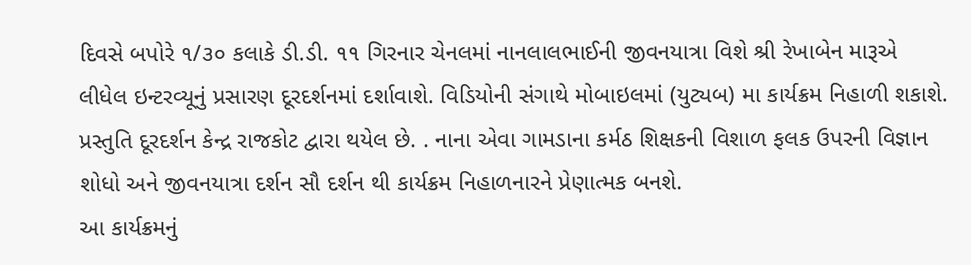દિવસે બપોરે ૧/૩૦ કલાકે ડી.ડી. ૧૧ ગિરનાર ચેનલમાં નાનલાલભાઈની જીવનયાત્રા વિશે શ્રી રેખાબેન મારૂએ લીધેલ ઇન્ટરવ્યૂનું પ્રસારણ દૂરદર્શનમાં દર્શાવાશે. વિડિયોની સંગાથે મોબાઇલમાં (યુટ્યબ) મા કાર્યક્રમ નિહાળી શકાશે. પ્રસ્તુતિ દૂરદર્શન કેન્દ્ર રાજકોટ દ્વારા થયેલ છે. . નાના એવા ગામડાના કર્મઠ શિક્ષકની વિશાળ ફલક ઉપરની વિજ્ઞાન શોધો અને જીવનયાત્રા દર્શન સૌ દર્શન થી કાર્યક્રમ નિહાળનારને પ્રેણાત્મક બનશે.
આ કાર્યક્રમનું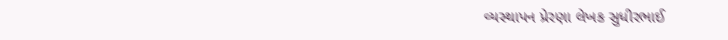વ્યસ્થાપન પ્રેરણા લેખક સુધીરભાઈ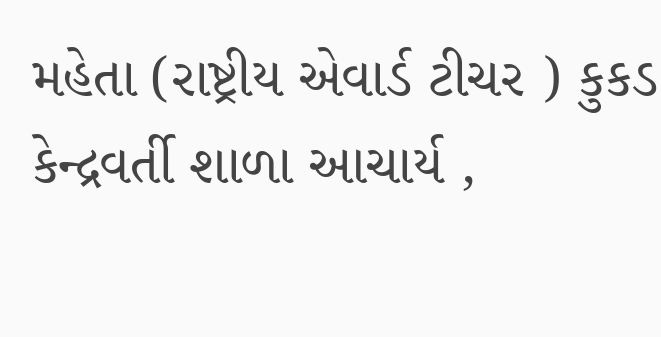મહેતા (રાષ્ટ્રીય એવાર્ડ ટીચર ) કુકડ કેન્દ્રવર્તી શાળા આચાર્ય ,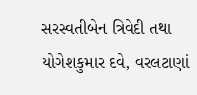સરસ્વતીબેન ત્રિવેદી તથા યોગેશકુમાર દવે, વરલટાણાં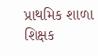પ્રાથમિક શાળા શિક્ષક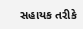સહાયક તરીકે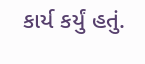કાર્ય કર્યું હતું.